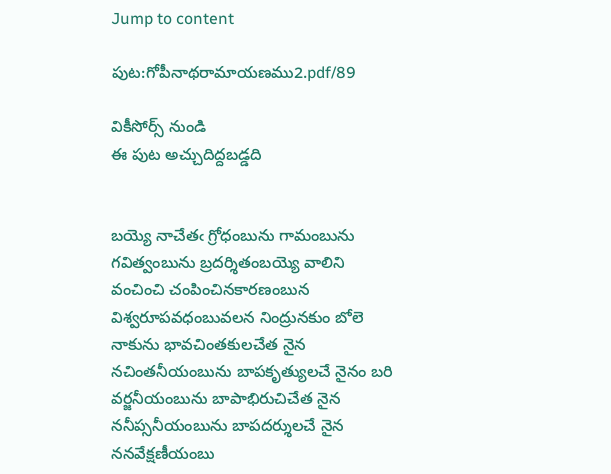Jump to content

పుట:గోపీనాథరామాయణము2.pdf/89

వికీసోర్స్ నుండి
ఈ పుట అచ్చుదిద్దబడ్డది


బయ్యె నాచేతఁ గ్రోధంబును గామంబును గవిత్వంబును బ్రదర్శితంబయ్యె వాలిని
వంచించి చంపించినకారణంబున విశ్వరూపవధంబువలన నింద్రునకుం బోలె
నాకును భావచింతకులచేత నైన నచింతనీయంబును బాపకృత్యులచే నైనం బరి
వర్జనీయంబును బాపాభిరుచిచేత నైన ననీప్సనీయంబును బాపదర్శులచే నైన
ననవేక్షణీయంబు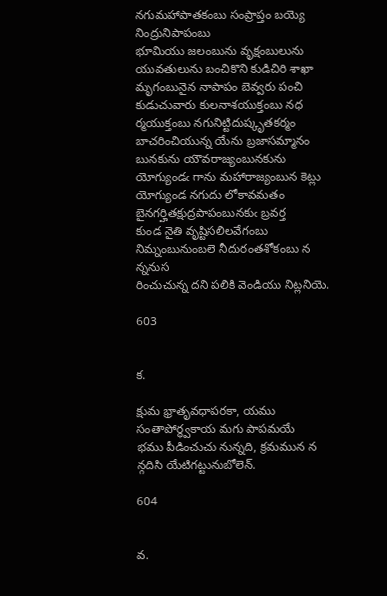నగుమహాపాతకంబు సంప్రాప్తం బయ్యె నింద్రునిపాపంబు
భూమియు జలంబును వృక్షంబులును యువతులును బంచికొని కుడిచిరి శాఖా
మృగంబునైన నాపాపం బెవ్వరు పంచి కుడుచువారు కులనాశయుక్తంబు నధ
ర్మయుక్తంబు నగునిట్టిదుష్కృతకర్మం బాచరించియున్న యేను బ్రజాసమ్మానం
బునకును యౌవరాజ్యంబునకును యోగ్యుండఁ గాను మహారాజ్యంబున కెట్లు
యోగ్యుండ నగుదు లోకావమతం బైనగర్హితక్షుద్రపాపంబునకుఁ బ్రవర్త
కుండ నైతి వృష్టిసలిలవేగంబు నిమ్నంబునుంబలె నీదురంతశోకంబు న న్ననుస
రించుచున్న దని పలికి వెండియు నిట్లనియె.

603


క.

క్షుమ భ్రాతృవధాపరకా, యము సంతాపోర్ధ్వకాయ మగు పాపమయే
భము పీడించుచు నున్నది, క్రమమున న న్గదిసి యేటిగట్టునుబోలెన్.

604


వ.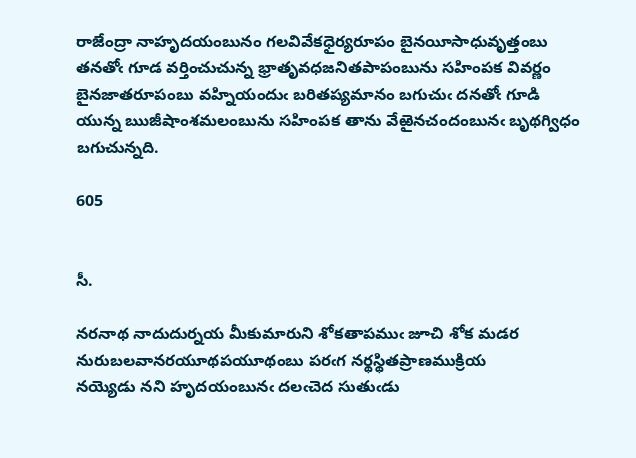రాజేంద్రా నాహృదయంబునం గలవివేకధైర్యరూపం బైనయీసాధువృత్తంబు
తనతోఁ గూడ వర్తించుచున్న భ్రాతృవధజనితపాపంబును సహింపక వివర్ణం
బైనజాతరూపంబు వహ్నియందుఁ బరితప్యమానం బగుచుఁ దనతోఁ గూడి
యున్న ఋజీషాంశమలంబును సహింపక తాను వేఱైనచందంబునఁ బృథగ్విధం
బగుచున్నది.

605


సీ.

నరనాథ నాదుదుర్నయ మీకుమారుని శోకతాపముఁ జూచి శోక మడర
నురుబలవానరయూథపయూథంబు పరఁగ నర్థస్థితప్రాణముక్రియ
నయ్యెడు నని హృదయంబునఁ దలఁచెద సుతుఁడు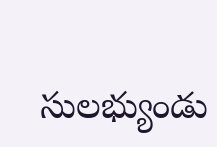సులభ్యుండు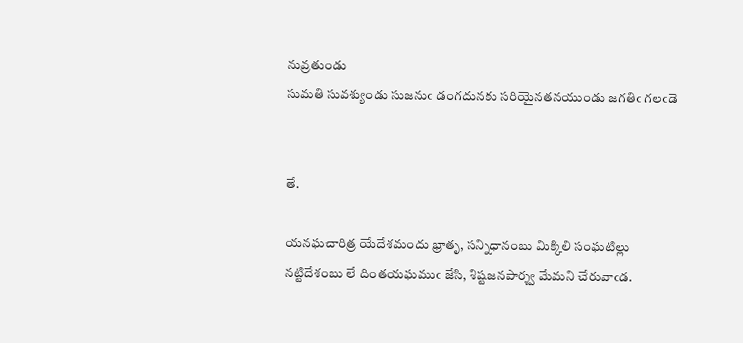నువ్రతుండు
సుమతి సువశ్యుండు సుజనుఁ డంగదునకు సరియైనతనయుండు జగతిఁ గలఁడె


తే.

యనఘచారిత్ర యేదేశమందు భ్రాతృ, సన్నిధానంబు మిక్కిలి సంఘటిల్లు
నట్టిదేశంబు లే దింతయఘముఁ జేసి, శిష్టజనపార్శ్వ మేమని చేరువాఁడ.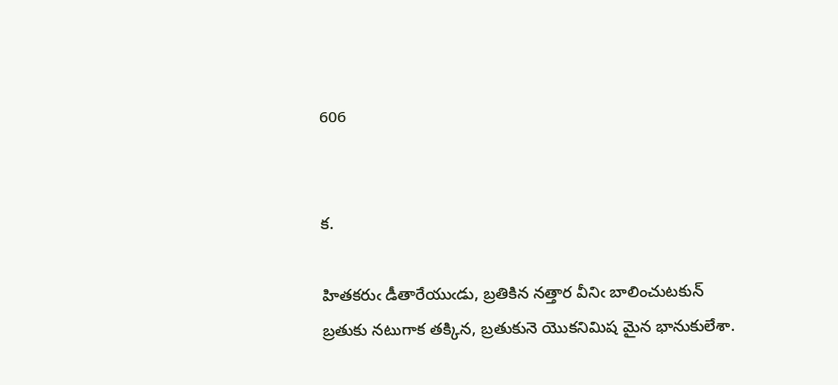606


క.

హితకరుఁ డీతారేయుఁడు, బ్రతికిన నత్తార వీనిఁ బాలించుటకున్
బ్రతుకు నటుగాక తక్కిన, బ్రతుకునె యొకనిమిష మైన భానుకులేశా.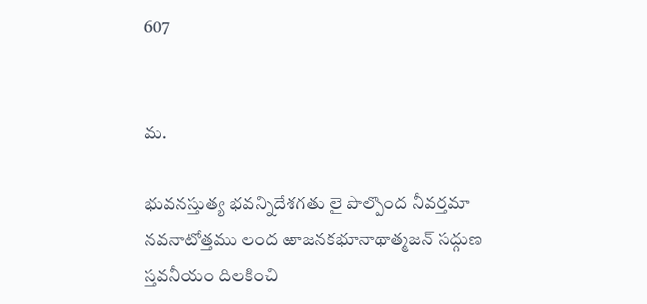607


మ.

భువనస్తుత్య భవన్నిదేశగతు లై పొల్పొంద నీవర్తమా
నవనాటోత్తము లంద ఱాజనకభూనాథాత్మజన్ సద్గుణ
స్తవనీయం దిలకించి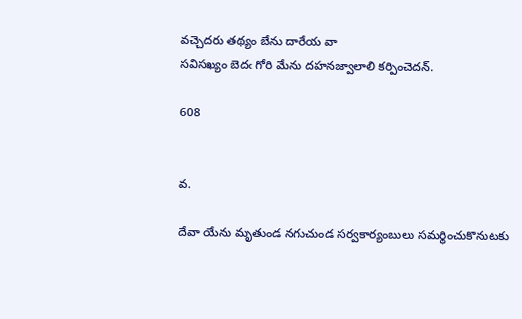వచ్చెదరు తథ్యం బేను దారేయ వా
సవిసఖ్యం బెదఁ గోరి మేను దహనజ్వాలాలి కర్పించెదన్.

608


వ.

దేవా యేను మృతుండ నగుచుండ సర్వకార్యంబులు సమర్థించుకొనుటకు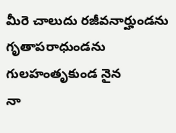మీరె చాలుదు రజీవనార్హుండను గృతాపరాధుండను గులహంతృకుండ నైన
నా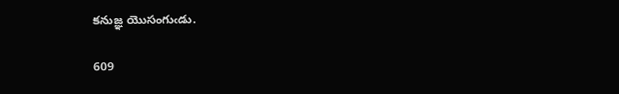కనుజ్ఞ యొసంగుఁడు.

609